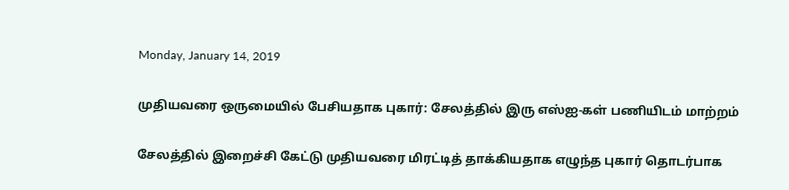Monday, January 14, 2019

முதியவரை ஒருமையில் பேசியதாக புகார்: சேலத்தில் இரு எஸ்ஐ-கள் பணியிடம் மாற்றம்

சேலத்தில் இறைச்சி கேட்டு முதியவரை மிரட்டித் தாக்கியதாக எழுந்த புகார் தொடர்பாக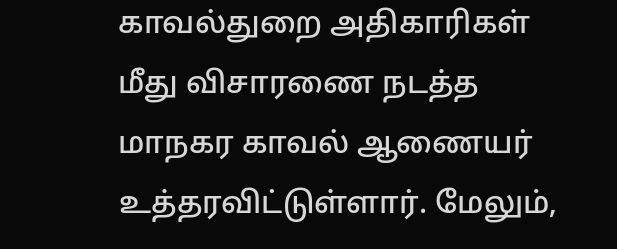காவல்துறை அதிகாரிகள் மீது விசாரணை நடத்த மாநகர காவல் ஆணையர் உத்தரவிட்டுள்ளார். மேலும்,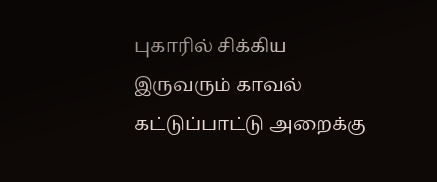புகாரில் சிக்கிய இருவரும் காவல் கட்டுப்பாட்டு அறைக்கு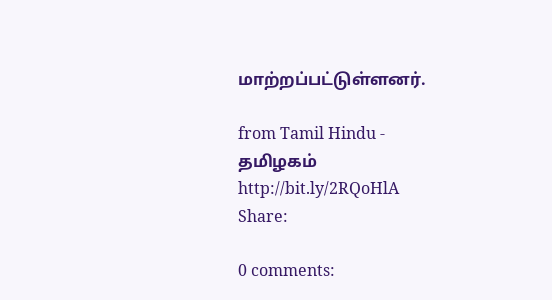மாற்றப்பட்டுள்ளனர்.

from Tamil Hindu - தமிழகம் http://bit.ly/2RQoHlA
Share:

0 comments: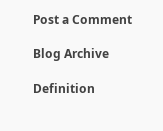Post a Comment

Blog Archive

Definition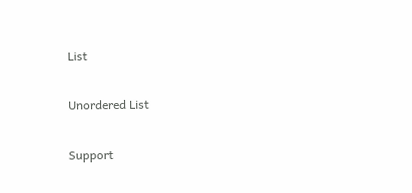List

Unordered List

Support